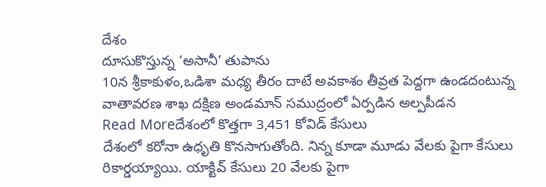దేశం
దూసుకొస్తున్న ‘అసానీ’ తుపాను
10న శ్రీకాకుళం,ఒడిశా మధ్య తీరం దాటే అవకాశం తీవ్రత పెద్దగా ఉండదంటున్న వాతావరణ శాఖ దక్షిణ అండమాన్ సముద్రంలో ఏర్పడిన అల్పపీడన
Read Moreదేశంలో కొత్తగా 3,451 కోవిడ్ కేసులు
దేశంలో కరోనా ఉధృతి కొనసాగుతోంది. నిన్న కూడా మూడు వేలకు పైగా కేసులు రికార్డయ్యాయి. యాక్టివ్ కేసులు 20 వేలకు పైగా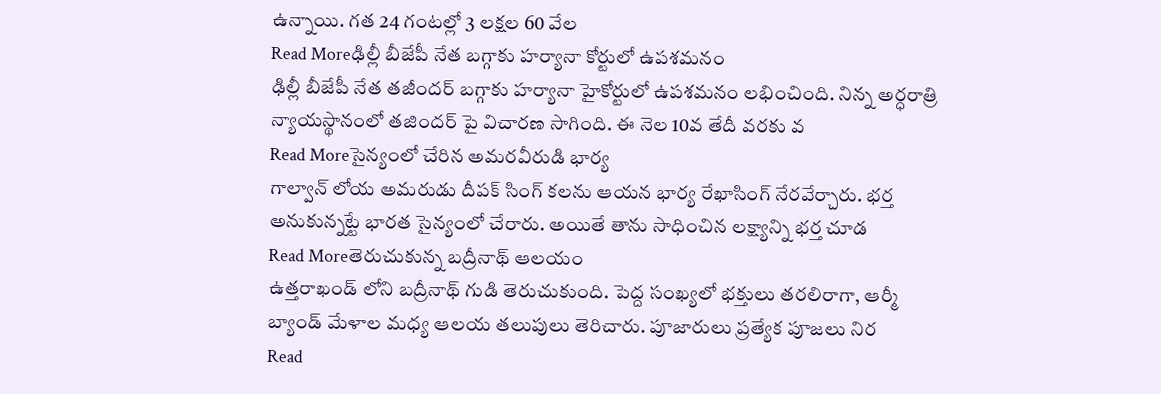ఉన్నాయి. గత 24 గంటల్లో 3 లక్షల 60 వేల
Read Moreఢిల్లీ బీజేపీ నేత బగ్గాకు హర్యానా కోర్టులో ఉపశమనం
ఢిల్లీ బీజేపీ నేత తజీందర్ బగ్గాకు హర్యానా హైకోర్టులో ఉపశమనం లభించింది. నిన్న అర్ధరాత్రి న్యాయస్థానంలో తజిందర్ పై విచారణ సాగింది. ఈ నెల 10వ తేదీ వరకు వ
Read Moreసైన్యంలో చేరిన అమరవీరుడి భార్య
గాల్వాన్ లోయ అమరుడు దీపక్ సింగ్ కలను ఆయన భార్య రేఖాసింగ్ నేరవేర్చారు. భర్త అనుకున్నట్టే భారత సైన్యంలో చేరారు. అయితే తాను సాధించిన లక్ష్యాన్ని భర్త చూడ
Read Moreతెరుచుకున్న బద్రీనాథ్ ఆలయం
ఉత్తరాఖండ్ లోని బద్రీనాథ్ గుడి తెరుచుకుంది. పెద్ద సంఖ్యలో భక్తులు తరలిరాగా, ఆర్మీ బ్యాండ్ మేళాల మధ్య ఆలయ తలుపులు తెరిచారు. పూజారులు ప్రత్యేక పూజలు నిర
Read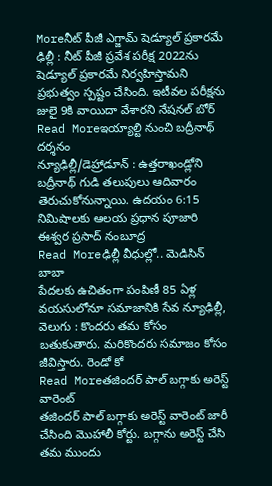Moreనీట్ పీజీ ఎగ్జామ్ షెడ్యూల్ ప్రకారమే
ఢిల్లీ : నీట్ పీజీ ప్రవేశ పరీక్ష 2022ను షెడ్యూల్ ప్రకారమే నిర్వహిస్తామని ప్రభుత్వం స్పష్టం చేసింది. ఇటీవల పరీక్షను జులై 9కి వాయిదా వేశారని నేషనల్ బోర్
Read Moreఇయ్యాల్టి నుంచి బద్రీనాథ్ దర్శనం
న్యూఢిల్లీ/డెహ్రాడూన్ : ఉత్తరాఖండ్లోని బద్రీనాథ్ గుడి తలుపులు ఆదివారం తెరుచుకోనున్నాయి. ఉదయం 6:15 నిమిషాలకు ఆలయ ప్రధాన పూజారి ఈశ్వర ప్రసాద్ నంబూద్ర
Read Moreఢిల్లీ వీధుల్లో.. మెడిసిన్ బాబా
పేదలకు ఉచితంగా పంపిణీ 85 ఏళ్ల వయసులోనూ సమాజానికి సేవ న్యూఢిల్లీ, వెలుగు : కొందరు తమ కోసం బతుకుతారు. మరికొందరు సమాజం కోసం జీవిస్తారు. రెండో కో
Read Moreతజిందర్ పాల్ బగ్గాకు అరెస్ట్ వారెంట్
తజిందర్ పాల్ బగ్గాకు అరెస్ట్ వారెంట్ జారీ చేసింది మొహాలీ కోర్టు. బగ్గాను అరెస్ట్ చేసి తమ ముందు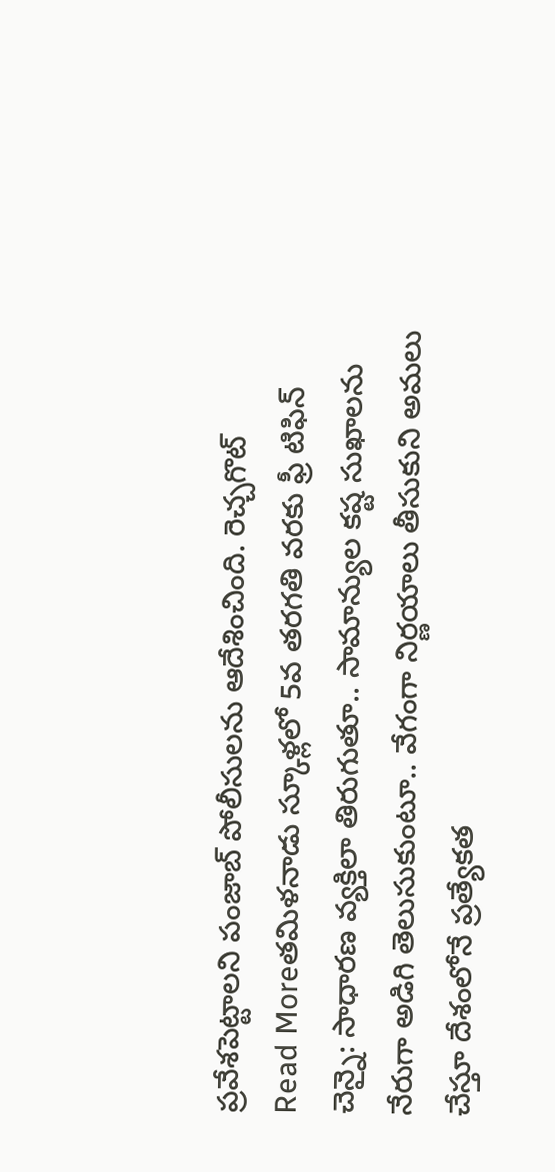ప్రవేశపెట్టాలని పంజాబ్ పోలీసులను ఆదేశించింది. రెచ్చగొట్
Read Moreతమిళనాడు స్కూళ్లలో 5వ తరగతి వరకు ఫ్రీ టిఫిన్
చెన్నై: సాధారణ వ్యక్తిలా తిరుగుతూ.. సామాన్యుల కష్ట సుఖాలను నేరుగా అడిగి తెలుసుకుంటూ.. వేగంగా నిర్ణయాలు తీసుకుని అమలు చేస్తూ దేశంలోనే ప్రత్యేకత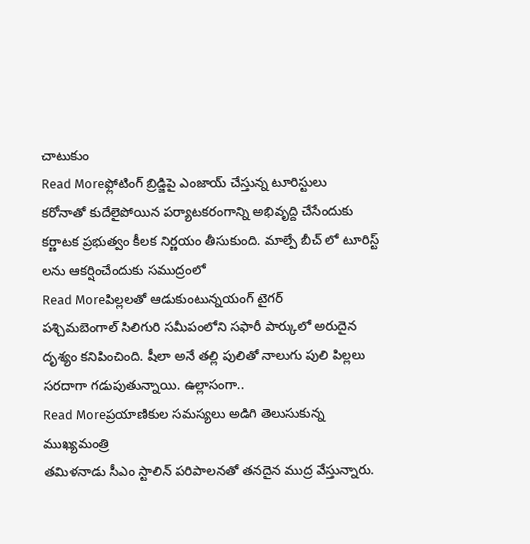చాటుకుం
Read Moreఫ్లోటింగ్ బ్రిడ్జిపై ఎంజాయ్ చేస్తున్న టూరిస్టులు
కరోనాతో కుదేలైపోయిన పర్యాటకరంగాన్ని అభివృద్ది చేసేందుకు కర్ణాటక ప్రభుత్వం కీలక నిర్ణయం తీసుకుంది. మాల్పే బీచ్ లో టూరిస్ట్ లను ఆకర్షించేందుకు సముద్రంలో
Read Moreపిల్లలతో ఆడుకుంటున్నయంగ్ టైగర్
పశ్చిమబెంగాల్ సిలిగురి సమీపంలోని సఫారీ పార్కులో అరుదైన దృశ్యం కనిపించింది. షీలా అనే తల్లి పులితో నాలుగు పులి పిల్లలు సరదాగా గడుపుతున్నాయి. ఉల్లాసంగా..
Read Moreప్రయాణికుల సమస్యలు అడిగి తెలుసుకున్న ముఖ్యమంత్రి
తమిళనాడు సీఎం స్టాలిన్ పరిపాలనతో తనదైన ముద్ర వేస్తున్నారు.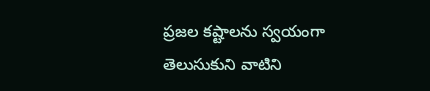ప్రజల కష్టాలను స్వయంగా తెలుసుకుని వాటిని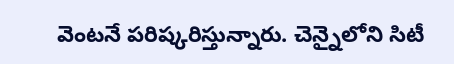వెంటనే పరిష్కరిస్తున్నారు. చెన్నైలోని సిటీ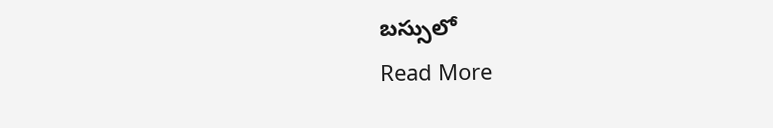బస్సులో
Read More